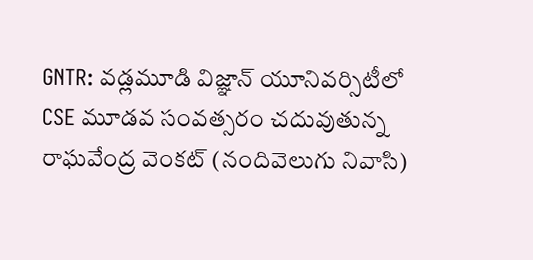GNTR: వడ్లమూడి విజ్ఞాన్ యూనివర్సిటీలో CSE మూడవ సంవత్సరం చదువుతున్న రాఘవేంద్ర వెంకట్ (నందివెలుగు నివాసి)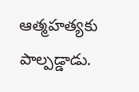ఆత్మహత్యకు పాల్పడ్డాడు.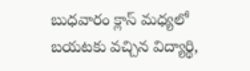బుధవారం క్లాస్ మధ్యలో బయటకు వచ్చిన విద్యార్థి,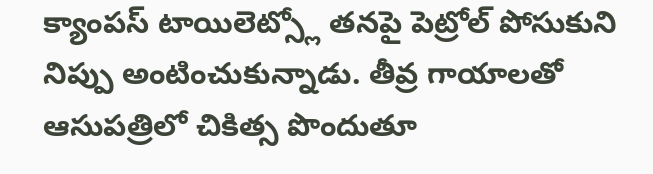క్యాంపస్ టాయిలెట్స్లో తనపై పెట్రోల్ పోసుకుని నిప్పు అంటించుకున్నాడు. తీవ్ర గాయాలతో ఆసుపత్రిలో చికిత్స పొందుతూ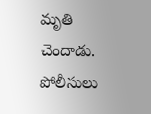మృతి చెందాడు. పోలీసులు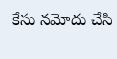కేసు నమోదు చేసి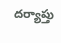దర్యాప్తు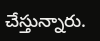చేస్తున్నారు.